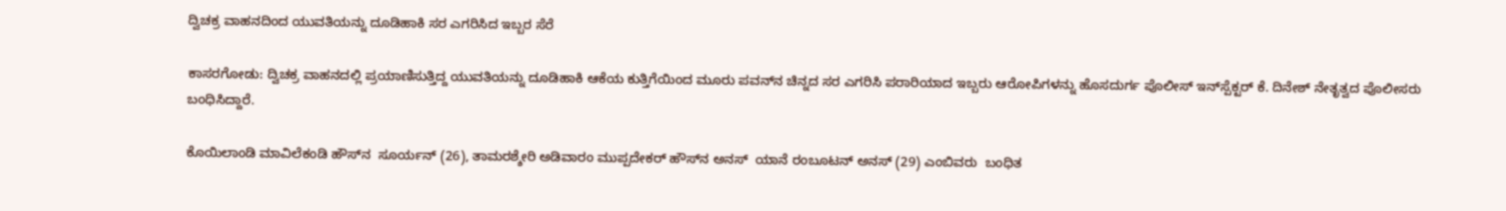ದ್ವಿಚಕ್ರ ವಾಹನದಿಂದ ಯುವತಿಯನ್ನು ದೂಡಿಹಾಕಿ ಸರ ಎಗರಿಸಿದ ಇಬ್ಬರ ಸೆರೆ

ಕಾಸರಗೋಡು: ದ್ವಿಚಕ್ರ ವಾಹನದಲ್ಲಿ ಪ್ರಯಾಣಿಸುತ್ತಿದ್ದ ಯುವತಿಯನ್ನು ದೂಡಿಹಾಕಿ ಆಕೆಯ ಕುತ್ತಿಗೆಯಿಂದ ಮೂರು ಪವನ್‌ನ ಚಿನ್ನದ ಸರ ಎಗರಿಸಿ ಪರಾರಿಯಾದ ಇಬ್ಬರು ಆರೋಪಿಗಳನ್ನು ಹೊಸದುರ್ಗ ಪೊಲೀಸ್ ಇನ್‌ಸ್ಪೆಕ್ಟರ್ ಕೆ. ದಿನೇಶ್ ನೇತೃತ್ವದ ಪೊಲೀಸರು ಬಂಧಿಸಿದ್ದಾರೆ.

ಕೊಯಿಲಾಂಡಿ ಮಾವಿಲೆಕಂಡಿ ಹೌಸ್‌ನ  ಸೂರ್ಯನ್ (26), ತಾಮರಶ್ಶೇರಿ ಅಡಿವಾರಂ ಮುಪ್ಪದೇಕರ್ ಹೌಸ್‌ನ ಅನಸ್  ಯಾನೆ ರಂಬೂಟನ್ ಅನಸ್ (29) ಎಂಬಿವರು  ಬಂಧಿತ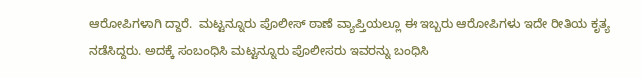ಆರೋಪಿಗಳಾಗಿ ದ್ದಾರೆ.  ಮಟ್ಟನ್ನೂರು ಪೊಲೀಸ್ ಠಾಣೆ ವ್ಯಾಪ್ತಿಯಲ್ಲೂ ಈ ಇಬ್ಬರು ಆರೋಪಿಗಳು ಇದೇ ರೀತಿಯ ಕೃತ್ಯ ನಡೆಸಿದ್ದರು. ಅದಕ್ಕೆ ಸಂಬಂಧಿಸಿ ಮಟ್ಟನ್ನೂರು ಪೊಲೀಸರು ಇವರನ್ನು ಬಂಧಿಸಿ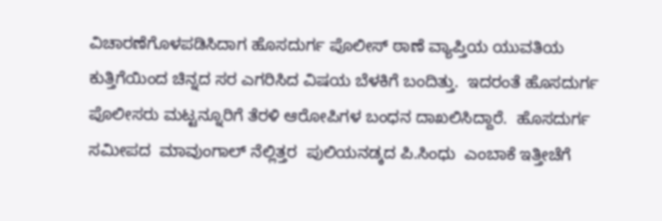ವಿಚಾರಣೆಗೊಳಪಡಿಸಿದಾಗ ಹೊಸದುರ್ಗ ಪೊಲೀಸ್ ಠಾಣೆ ವ್ಯಾಪ್ತಿಯ ಯುವತಿಯ ಕುತ್ತಿಗೆಯಿಂದ ಚಿನ್ನದ ಸರ ಎಗರಿಸಿದ ವಿಷಯ ಬೆಳಕಿಗೆ ಬಂದಿತ್ತು.  ಇದರಂತೆ ಹೊಸದುರ್ಗ ಪೊಲೀಸರು ಮಟ್ಟನ್ನೂರಿಗೆ ತೆರಳಿ ಆರೋಪಿಗಳ ಬಂಧನ ದಾಖಲಿಸಿದ್ದಾರೆ.  ಹೊಸದುರ್ಗ ಸಮೀಪದ  ಮಾವುಂಗಾಲ್ ನೆಲ್ಲಿತ್ತರ  ಪುಲಿಯನಡ್ಕದ ಪಿ.ಸಿಂಧು  ಎಂಬಾಕೆ ಇತ್ತೀಚೆಗೆ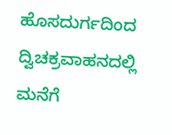ಹೊಸದುರ್ಗದಿಂದ ದ್ವಿಚಕ್ರವಾಹನದಲ್ಲಿ ಮನೆಗೆ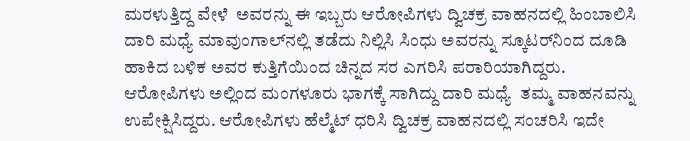ಮರಳುತ್ತಿದ್ದ ವೇಳೆ  ಅವರನ್ನು ಈ ಇಬ್ಬರು ಆರೋಪಿಗಳು ದ್ವಿಚಕ್ರ ವಾಹನದಲ್ಲಿ ಹಿಂಬಾಲಿಸಿ ದಾರಿ ಮಧ್ಯೆ ಮಾವುಂಗಾಲ್‌ನಲ್ಲಿ ತಡೆದು ನಿಲ್ಲಿಸಿ ಸಿಂಧು ಅವರನ್ನು ಸ್ಕೂಟರ್‌ನಿಂದ ದೂಡಿ ಹಾಕಿದ ಬಳಿಕ ಅವರ ಕುತ್ತಿಗೆಯಿಂದ ಚಿನ್ನದ ಸರ ಎಗರಿಸಿ ಪರಾರಿಯಾಗಿದ್ದರು. ಆರೋಪಿಗಳು ಅಲ್ಲಿಂದ ಮಂಗಳೂರು ಭಾಗಕ್ಕೆ ಸಾಗಿದ್ದು ದಾರಿ ಮಧ್ಯೆ  ತಮ್ಮ ವಾಹನವನ್ನು ಉಪೇಕ್ಷಿಸಿದ್ದರು. ಆರೋಪಿಗಳು ಹೆಲ್ಮೆಟ್ ಧರಿಸಿ ದ್ವಿಚಕ್ರ ವಾಹನದಲ್ಲಿ ಸಂಚರಿಸಿ ಇದೇ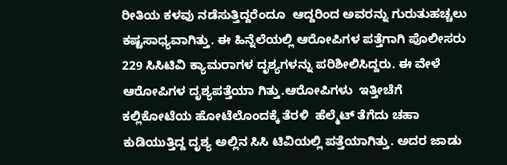ರೀತಿಯ ಕಳವು ನಡೆಸುತ್ತಿದ್ದರೆಂದೂ  ಆದ್ದರಿಂದ ಅವರನ್ನು ಗುರುತುಹಚ್ಚಲು ಕಷ್ಟಸಾಧ್ಯವಾಗಿತ್ತು. ಈ ಹಿನ್ನೆಲೆಯಲ್ಲಿ ಆರೋಪಿಗಳ ಪತ್ತೆಗಾಗಿ ಪೊಲೀಸರು 229 ಸಿಸಿಟಿವಿ ಕ್ಯಾಮರಾಗಳ ದೃಶ್ಯಗಳನ್ನು ಪರಿಶೀಲಿಸಿದ್ದರು. ಈ ವೇಳೆ ಆರೋಪಿಗಳ ದೃಶ್ಯಪತ್ತೆಯಾ ಗಿತ್ತು.ಆರೋಪಿಗಳು  ಇತ್ತೀಚೆಗೆ ಕಲ್ಲಿಕೋಟೆಯ ಹೋಟೆಲೊಂದಕ್ಕೆ ತೆರಳಿ  ಹೆಲ್ಮೆಟ್ ತೆಗೆದು ಚಹಾ ಕುಡಿಯುತ್ತಿದ್ದ ದೃಶ್ಯ ಅಲ್ಲಿನ ಸಿಸಿ ಟಿವಿಯಲ್ಲಿ ಪತ್ತೆಯಾಗಿತ್ತು. ಅದರ ಜಾಡು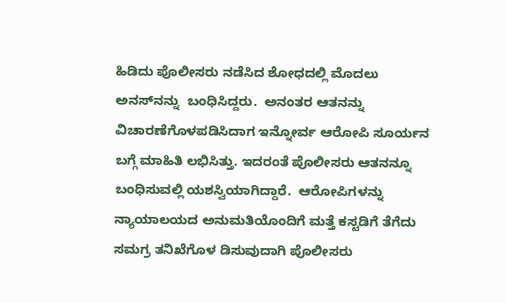ಹಿಡಿದು ಪೊಲೀಸರು ನಡೆಸಿದ ಶೋಧದಲ್ಲಿ ಮೊದಲು  ಅನಸ್‌ನನ್ನು  ಬಂಧಿಸಿದ್ದರು.  ಅನಂತರ ಆತನನ್ನು  ವಿಚಾರಣೆಗೊಳಪಡಿಸಿದಾಗ ಇನ್ನೋರ್ವ ಆರೋಪಿ ಸೂರ್ಯನ ಬಗ್ಗೆ ಮಾಹಿತಿ ಲಭಿಸಿತ್ತು. ಇದರಂತೆ ಪೊಲೀಸರು ಆತನನ್ನೂ ಬಂಧಿಸುವಲ್ಲಿ ಯಶಸ್ವಿಯಾಗಿದ್ದಾರೆ.  ಆರೋಪಿಗಳನ್ನು  ನ್ಯಾಯಾಲಯದ ಅನುಮತಿಯೊಂದಿಗೆ ಮತ್ತೆ ಕಸ್ಟಡಿಗೆ ತೆಗೆದು ಸಮಗ್ರ ತನಿಖೆಗೊಳ ಡಿಸುವುದಾಗಿ ಪೊಲೀಸರು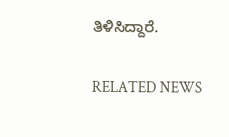ತಿಳಿಸಿದ್ದಾರೆ.

RELATED NEWS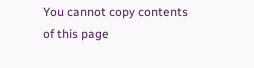You cannot copy contents of this page